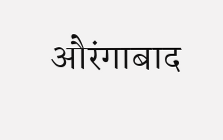औरंगाबाद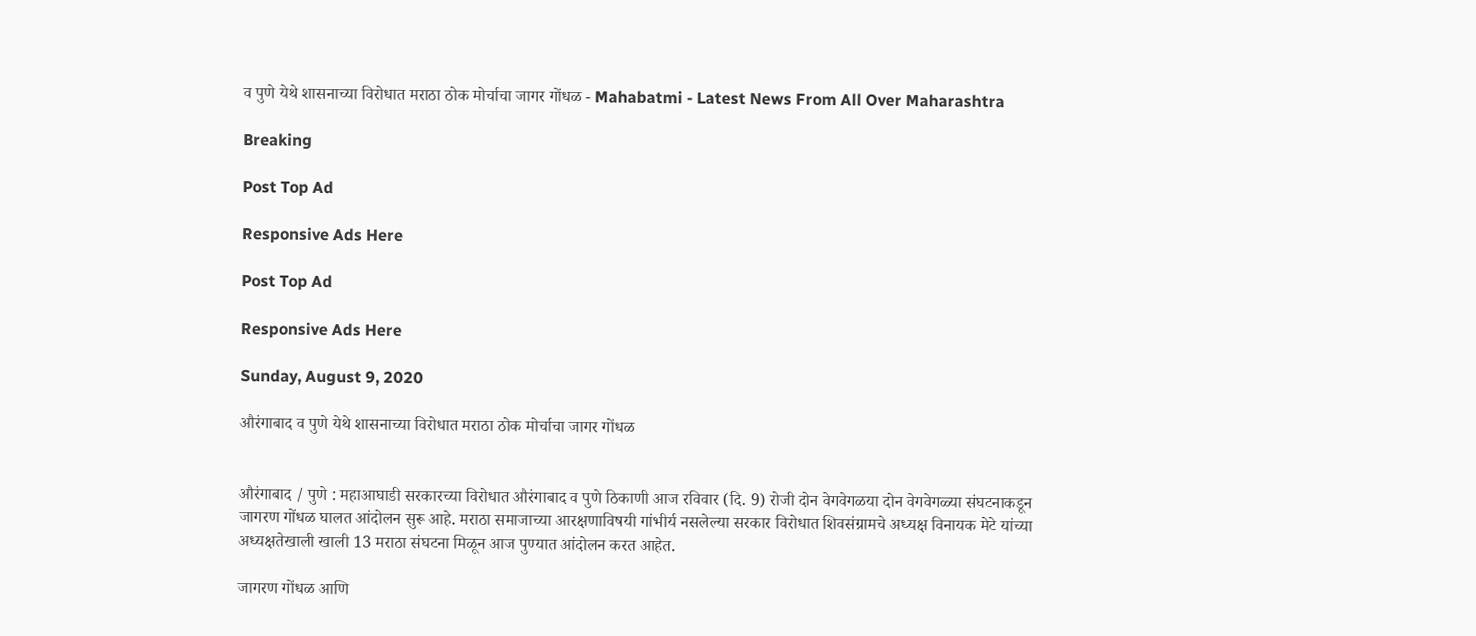व पुणे येथे शासनाच्या विरोधात मराठा ठोक मोर्चाचा जागर गोंधळ - Mahabatmi - Latest News From All Over Maharashtra

Breaking

Post Top Ad

Responsive Ads Here

Post Top Ad

Responsive Ads Here

Sunday, August 9, 2020

औरंगाबाद व पुणे येथे शासनाच्या विरोधात मराठा ठोक मोर्चाचा जागर गोंधळ


औरंगाबाद / पुणे : महाआघाडी सरकारच्या विरोधात औरंगाबाद व पुणे ठिकाणी आज रविवार (दि. 9) रोजी दोन वेगवेगळया दोन वेगवेगळ्या संघटनाकडून जागरण गोंधळ घालत आंदोलन सुरू आहे. मराठा समाजाच्या आरक्षणाविषयी गांभीर्य नसलेल्या सरकार विरोधात शिवसंग्रामचे अध्यक्ष विनायक मेटे यांच्या अध्यक्षतेखाली खाली 13 मराठा संघटना मिळून आज पुण्यात आंदोलन करत आहेत.

जागरण गोंधळ आणि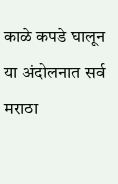काळे कपडे घालून या अंदोलनात सर्व मराठा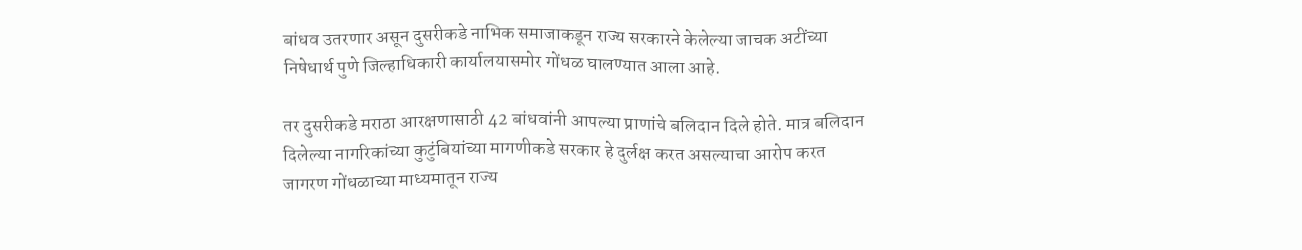बांधव उतरणार असून दुसरीकडे नाभिक समाजाकडून राज्य सरकारने केलेल्या जाचक अटींच्या निषेधार्थ पुणे जिल्हाधिकारी कार्यालयासमोर गोंधळ घालण्यात आला आहे.

तर दुसरीकडे मराठा आरक्षणासाठी 42 बांधवांनी आपल्या प्राणांचे बलिदान दिले होते. मात्र बलिदान दिलेल्या नागरिकांच्या कुटुंबियांच्या मागणीकडे सरकार हे दुर्लक्ष करत असल्याचा आरोप करत जागरण गोंधळाच्या माध्यमातून राज्य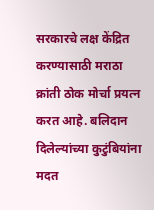सरकारचे लक्ष केंद्रित करण्यासाठी मराठा क्रांती ठोक मोर्चा प्रयत्न करत आहे. बलिदान दिलेल्यांच्या कुटुंबियांना मदत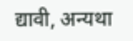द्यावी, अन्यथा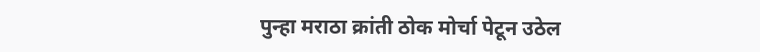पुन्हा मराठा क्रांती ठोक मोर्चा पेटून उठेल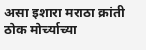असा इशारा मराठा क्रांती ठोक मोर्च्याच्या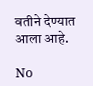वतीने देण्यात आला आहे.

No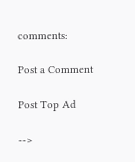comments:

Post a Comment

Post Top Ad

-->